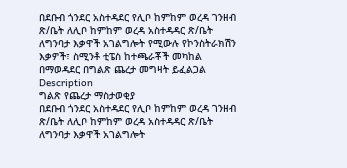በደቡብ ጎንደር አስተዳደር የሊቦ ከምከም ወረዳ ገንዘብ ጽ/ቤት ለሊቦ ከምከም ወረዳ አስተዳዳር ጽ/ቤት ለግንባታ እቃዋች አገልግሎት የሚውሉ የኮንስትራክሽን እቃዎች፣ ስሚንቶ ቲፔስ ከተጫራቾች መካከል በማወዳደር በግልጽ ጨረታ መግዛት ይፈልጋል
Description
ግልጽ የጨረታ ማስታወቂያ
በደቡብ ጎንደር አስተዳደር የሊቦ ከምከም ወረዳ ገንዘብ ጽ/ቤት ለሊቦ ከምከም ወረዳ አስተዳዳር ጽ/ቤት ለግንባታ እቃዋች አገልግሎት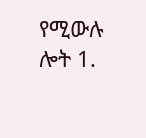የሚውሉ ሎት 1.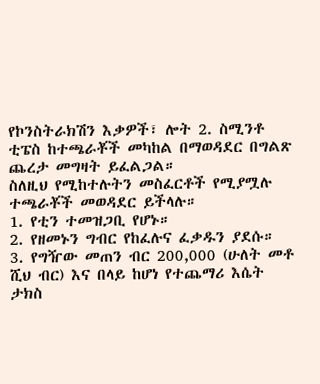የኮንስትራክሽን እቃዎች፣ ሎት 2. ስሚንቶ ቲፔስ ከተጫራቾች መካከል በማወዳደር በግልጽ ጨረታ መግዛት ይፈልጋል።
ስለዚህ የሚከተሉትን መስፈርቶች የሚያሟሉ ተጫራቾች መወዳደር ይችላሉ።
1. የቲን ተመዝጋቢ የሆኑ።
2. የዘመኑን ግብር የከፈሉና ፈቃዱን ያደሱ።
3. የግዥው መጠን ብር 200,000 (ሁለት መቶ ሺህ ብር) እና በላይ ከሆነ የተጨማሪ እሴት ታክስ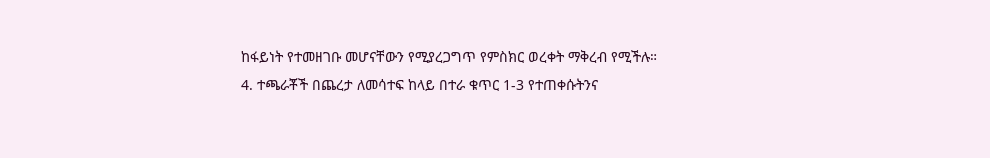ከፋይነት የተመዘገቡ መሆናቸውን የሚያረጋግጥ የምስክር ወረቀት ማቅረብ የሚችሉ።
4. ተጫራቾች በጨረታ ለመሳተፍ ከላይ በተራ ቁጥር 1-3 የተጠቀሱትንና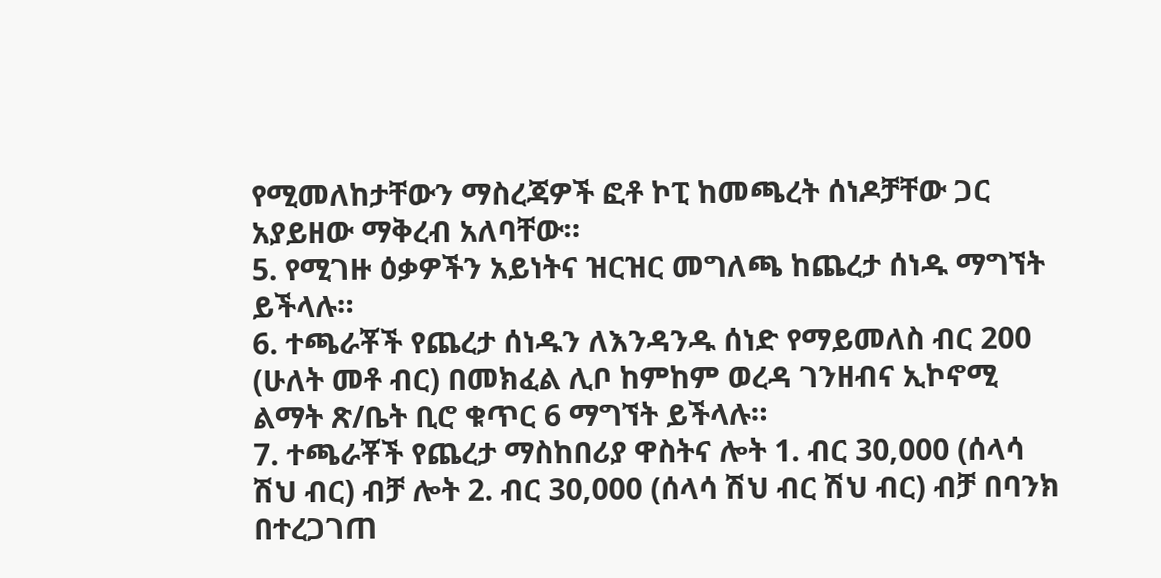የሚመለከታቸውን ማስረጃዎች ፎቶ ኮፒ ከመጫረት ሰነዶቻቸው ጋር አያይዘው ማቅረብ አለባቸው።
5. የሚገዙ ዕቃዎችን አይነትና ዝርዝር መግለጫ ከጨረታ ሰነዱ ማግኘት ይችላሉ።
6. ተጫራቾች የጨረታ ሰነዱን ለእንዳንዱ ሰነድ የማይመለስ ብር 200 (ሁለት መቶ ብር) በመክፈል ሊቦ ከምከም ወረዳ ገንዘብና ኢኮኖሚ ልማት ጽ/ቤት ቢሮ ቁጥር 6 ማግኘት ይችላሉ።
7. ተጫራቾች የጨረታ ማስከበሪያ ዋስትና ሎት 1. ብር 30,000 (ሰላሳ ሽህ ብር) ብቻ ሎት 2. ብር 30,000 (ሰላሳ ሽህ ብር ሽህ ብር) ብቻ በባንክ በተረጋገጠ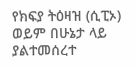የክፍያ ትዕዛዝ (ሲፒኦ) ወይም በሁኔታ ላይ ያልተመሰረተ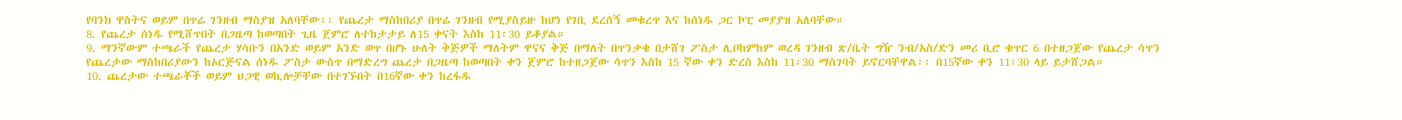የባንክ ዋስትና ወይም በጥሬ ገንዘብ ማስያዝ አለባቸው፡፡ የጨረታ ማስከበሪያ በጥሬ ገንዘብ የሚያስይዙ ከሆነ የገቢ ደረሰኝ መቁረጥ እና ከሰነዱ ጋር ኮፒ መያያዝ አለባቸው።
8. የጨረታ ሰነዱ የሚሸጥበት በጋዜጣ ከወጣበት ጊዜ ጀምሮ ለተከታታይ ለ15 ቀናት እስከ 11፡30 ይቆያል።
9. ማንኛውም ተጫራች የጨረታ ሃሳቡን በአንድ ወይም አንድ ወጥ በሆኑ ሁለት ቅጅዎች ማለትም ዋናና ቅጅ በማለት በጥንቃቄ በታሸገ ፖስታ ሊቦከምከም ወረዳ ገንዘብ ጽ/ቤት ግዥ ንብ/አስ/ድን መሪ ቢሮ ቁጥር 6 በተዘጋጀው የጨረታ ሳጥን የጨረታው ማስከበሪያውን ከኦርጅናል ሰነዱ ፖስታ ውስጥ በማድረግ ጨረታ በጋዜጣ ከወጣበት ቀን ጀምሮ ከተዘጋጀው ሳጥን እስከ 15 ኛው ቀን ድረስ እስከ 11፡30 ማስገባት ይኖርባቸዋል፡፡ በ15ኛው ቀን 11፡30 ላይ ይታሸጋል።
10. ጨረታው ተጫራቾች ወይም ህጋዊ ወኪሎቻቸው በተገኙበት በ16ኛው ቀን ከረፋዱ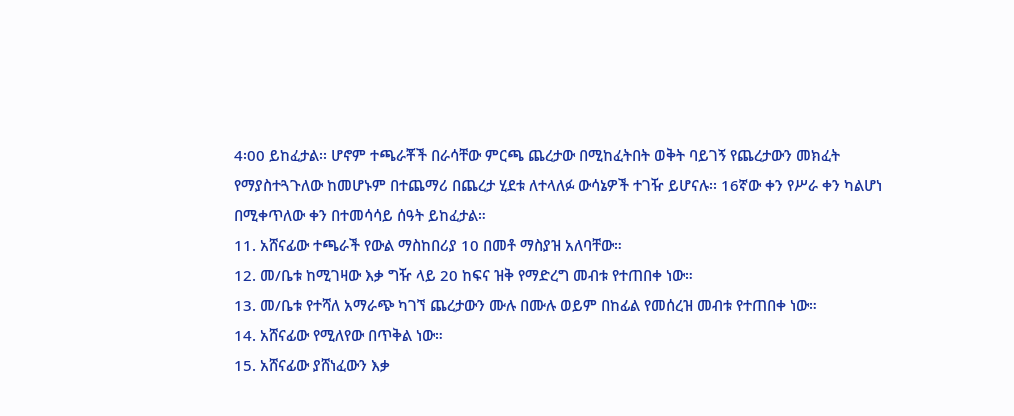4፡00 ይከፈታል፡፡ ሆኖም ተጫራቾች በራሳቸው ምርጫ ጨረታው በሚከፈትበት ወቅት ባይገኝ የጨረታውን መክፈት የማያስተጓጉለው ከመሆኑም በተጨማሪ በጨረታ ሂደቱ ለተላለፉ ውሳኔዎች ተገዥ ይሆናሉ፡፡ 16ኛው ቀን የሥራ ቀን ካልሆነ በሚቀጥለው ቀን በተመሳሳይ ሰዓት ይከፈታል።
11. አሸናፊው ተጫራች የውል ማስከበሪያ 10 በመቶ ማስያዝ አለባቸው።
12. መ/ቤቱ ከሚገዛው እቃ ግዥ ላይ 20 ከፍና ዝቅ የማድረግ መብቱ የተጠበቀ ነው።
13. መ/ቤቱ የተሻለ አማራጭ ካገኘ ጨረታውን ሙሉ በሙሉ ወይም በከፊል የመሰረዝ መብቱ የተጠበቀ ነው።
14. አሸናፊው የሚለየው በጥቅል ነው።
15. አሸናፊው ያሸነፈውን እቃ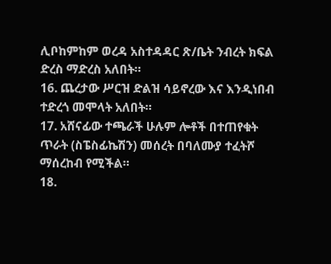ሊቦከምከም ወረዳ አስተዳዳር ጽ/ቤት ንብረት ክፍል ድረስ ማድረስ አለበት።
16. ጨረታው ሥርዝ ድልዝ ሳይኖረው እና እንዲነበብ ተድረጎ መሞላት አለበት።
17. አሸናፊው ተጫራች ሁሉም ሎቶች በተጠየቁት ጥራት (ስፔስፊኬሽን) መሰረት በባለሙያ ተፈትሾ ማሰረከብ የሚችል።
18.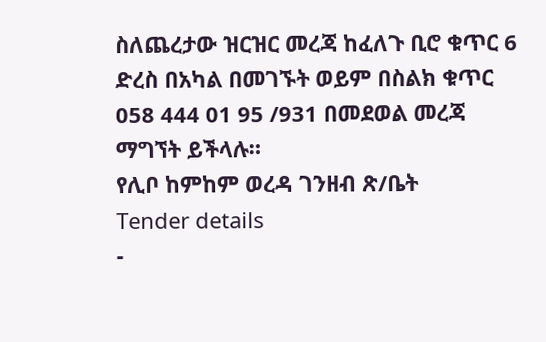ስለጨረታው ዝርዝር መረጃ ከፈለጉ ቢሮ ቁጥር 6 ድረስ በአካል በመገኙት ወይም በስልክ ቁጥር 058 444 01 95 /931 በመደወል መረጃ ማግኘት ይችላሉ።
የሊቦ ከምከም ወረዳ ገንዘብ ጽ/ቤት
Tender details
-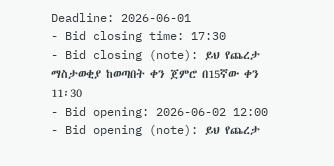Deadline: 2026-06-01
- Bid closing time: 17:30
- Bid closing (note): ይህ የጨረታ ማስታወቂያ ከወጣበት ቀን ጀምሮ በ15ኛው ቀን 11፡30
- Bid opening: 2026-06-02 12:00
- Bid opening (note): ይህ የጨረታ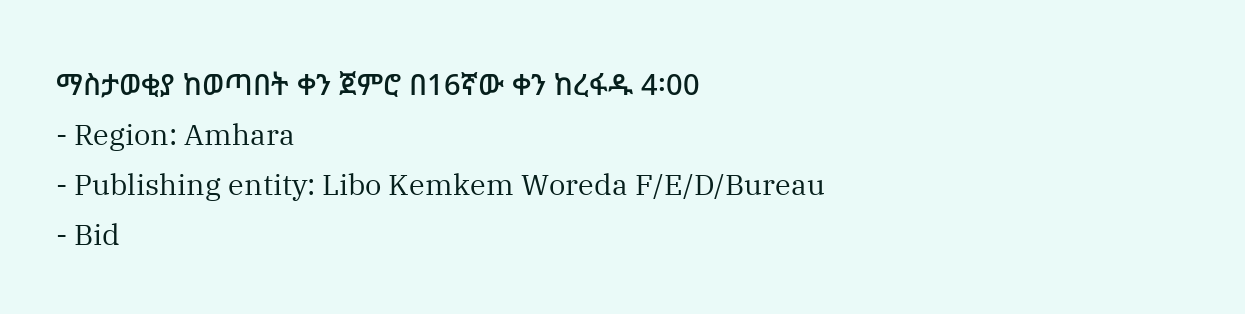ማስታወቂያ ከወጣበት ቀን ጀምሮ በ16ኛው ቀን ከረፋዱ 4፡00
- Region: Amhara
- Publishing entity: Libo Kemkem Woreda F/E/D/Bureau
- Bid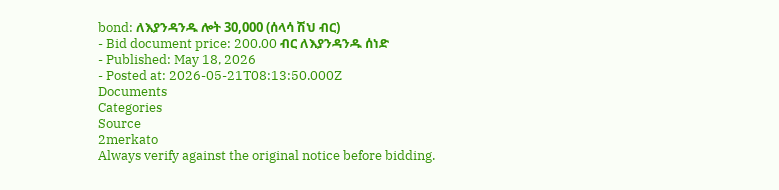bond: ለእያንዳንዱ ሎት 30,000 (ሰላሳ ሽህ ብር)
- Bid document price: 200.00 ብር ለእያንዳንዱ ሰነድ
- Published: May 18, 2026
- Posted at: 2026-05-21T08:13:50.000Z
Documents
Categories
Source
2merkato
Always verify against the original notice before bidding.